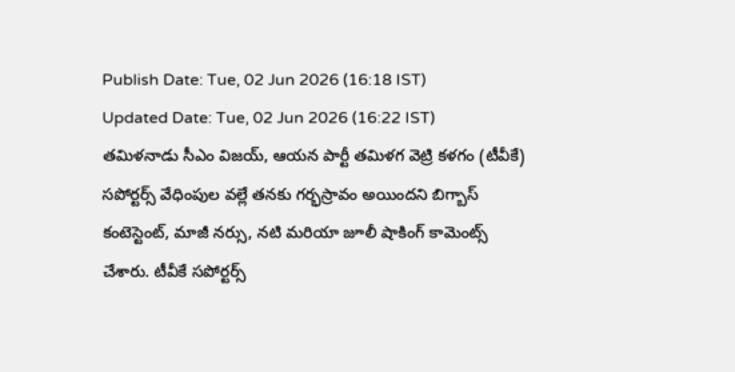Publish Date: Tue, 02 Jun 2026 (16:18 IST)
Updated Date: Tue, 02 Jun 2026 (16:22 IST)
తమిళనాడు సీఎం విజయ్, ఆయన పార్టీ తమిళగ వెట్రి కళగం (టీవీకే) సపోర్టర్స్ వేధింపుల వల్లే తనకు గర్భస్రావం అయిందని బిగ్బాస్ కంటెస్టెంట్, మాజీ నర్సు, నటి మరియా జూలీ షాకింగ్ కామెంట్స్ చేశారు. టీవీకే సపోర్టర్స్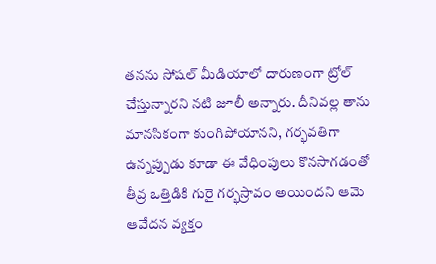తనను సోషల్ మీడియాలో దారుణంగా ట్రోల్ చేస్తున్నారని నటి జూలీ అన్నారు. దీనివల్ల తాను మానసికంగా కుంగిపోయానని, గర్భవతిగా ఉన్నప్పుడు కూడా ఈ వేధింపులు కొనసాగడంతో తీవ్ర ఒత్తిడికి గురై గర్భస్రావం అయిందని ఆమె ఆవేదన వ్యక్తం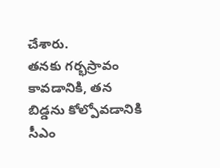చేశారు.
తనకు గర్భస్రావం కావడానికి, తన బిడ్డను కోల్పోవడానికి సీఎం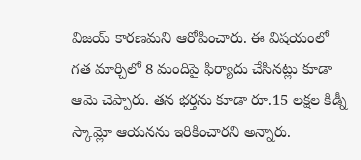విజయ్ కారణమని ఆరోపించారు. ఈ విషయంలో గత మార్చిలో 8 మందిపై ఫిర్యాదు చేసినట్లు కూడా ఆమె చెప్పారు. తన భర్తను కూడా రూ.15 లక్షల కిడ్నీ స్కామ్లో ఆయనను ఇరికించారని అన్నారు.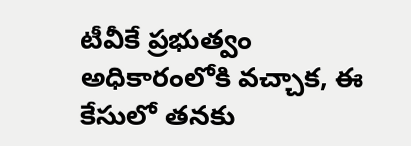టీవీకే ప్రభుత్వం అధికారంలోకి వచ్చాక, ఈ కేసులో తనకు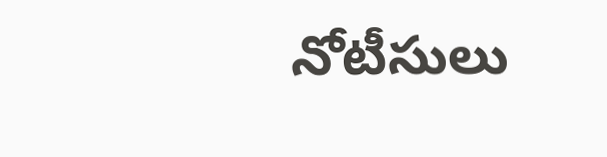నోటీసులు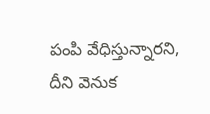పంపి వేధిస్తున్నారని, దీని వెనుక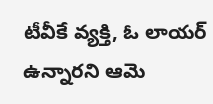టీవీకే వ్యక్తి, ఓ లాయర్ ఉన్నారని ఆమె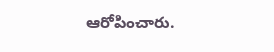ఆరోపించారు.